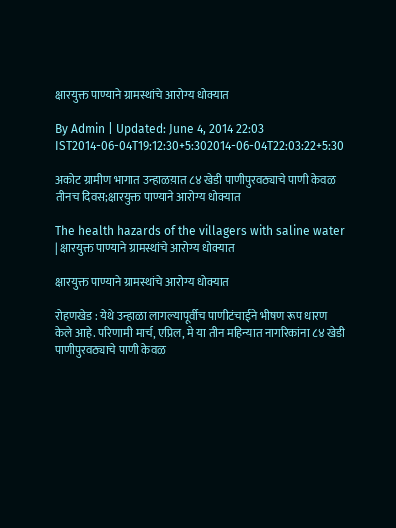क्षारयुक्त पाण्याने ग्रामस्थांचे आरोग्य धोक्यात

By Admin | Updated: June 4, 2014 22:03 IST2014-06-04T19:12:30+5:302014-06-04T22:03:22+5:30

अकोट ग्रामीण भागात उन्हाळय़ात ८४ खेडी पाणीपुरवठ्याचे पाणी केवळ तीनच दिवस;क्षारयुक्त पाण्याने आरोग्य धोक्यात

The health hazards of the villagers with saline water | क्षारयुक्त पाण्याने ग्रामस्थांचे आरोग्य धोक्यात

क्षारयुक्त पाण्याने ग्रामस्थांचे आरोग्य धोक्यात

रोहणखेड : येथे उन्हाळा लागल्यापूर्वीच पाणीटंचाईने भीषण रूप धारण केले आहे. परिणामी मार्च, एप्रिल, मे या तीन महिन्यात नागरिकांना ८४ खेडी पाणीपुरवठ्याचे पाणी केवळ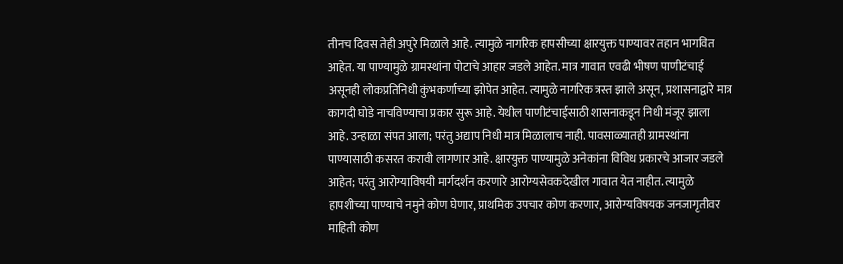तीनच दिवस तेही अपुरे मिळाले आहे. त्यामुळे नागरिक हापसीच्या क्षारयुक्त पाण्यावर तहान भागवित आहेत. या पाण्यामुळे ग्रामस्थांना पोटाचे आहार जडले आहेत. मात्र गावात एवढी भीषण पाणीटंचाई असूनही लोकप्रतिनिधी कुंभकर्णाच्या झोपेत आहेत. त्यामुळे नागरिक त्रस्त झाले असून, प्रशासनाद्वारे मात्र कागदी घोडे नाचविण्याचा प्रकार सुरू आहे. येथील पाणीटंचाईसाठी शासनाकडून निधी मंजूर झाला आहे. उन्हाळा संपत आला; परंतु अद्याप निधी मात्र मिळालाच नाही. पावसाळ्यातही ग्रामस्थांना पाण्यासाठी कसरत करावी लागणार आहे. क्षारयुक्त पाण्यामुळे अनेकांना विविध प्रकारचे आजार जडले आहेत; परंतु आरोग्याविषयी मार्गदर्शन करणारे आरोग्यसेवकदेखील गावात येत नाहीत. त्यामुळे हापशीच्या पाण्याचे नमुने कोण घेणार, प्राथमिक उपचार कोण करणार, आरोग्यविषयक जनजागृतीवर माहिती कोण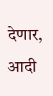देणार, आदी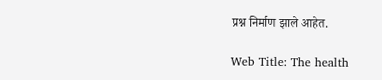प्रश्न निर्माण झाले आहेत.

Web Title: The health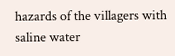hazards of the villagers with saline water